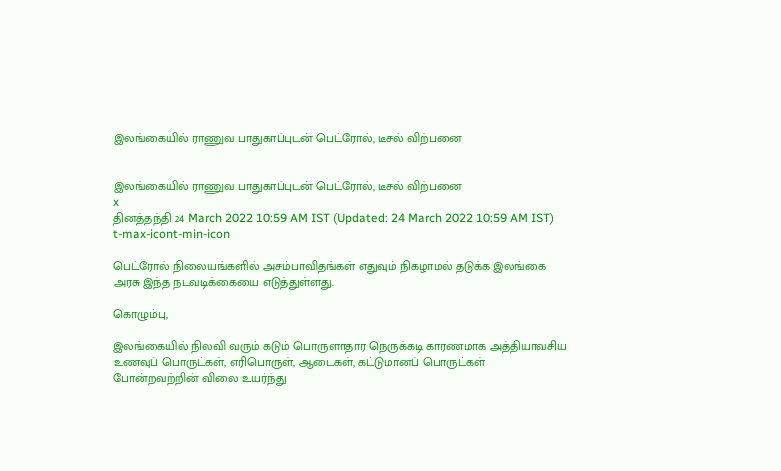இலங்கையில் ராணுவ பாதுகாப்புடன் பெட்ரோல், டீசல் விற்பனை


இலங்கையில் ராணுவ பாதுகாப்புடன் பெட்ரோல், டீசல் விற்பனை
x
தினத்தந்தி 24 March 2022 10:59 AM IST (Updated: 24 March 2022 10:59 AM IST)
t-max-icont-min-icon

பெட்ரோல் நிலையங்களில் அசம்பாவிதங்கள் எதுவும் நிகழாமல் தடுக்க இலங்கை அரசு இந்த நடவடிக்கையை எடுத்துள்ளது.

கொழும்பு,

இலங்கையில் நிலவி வரும் கடும் பொருளாதார நெருக்கடி காரணமாக அத்தியாவசிய உணவுப் பொருட்கள், எரிபொருள், ஆடைகள், கட்டுமானப் பொருட்கள் போன்றவற்றின் விலை உயர்ந்து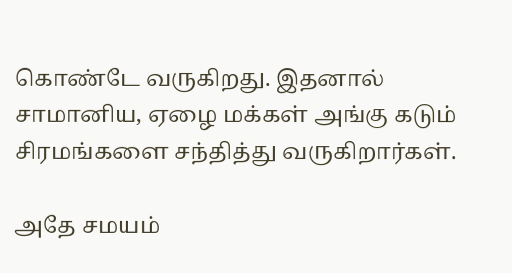கொண்டே வருகிறது. இதனால் சாமானிய, ஏழை மக்கள் அங்கு கடும் சிரமங்களை சந்தித்து வருகிறார்கள்.

அதே சமயம்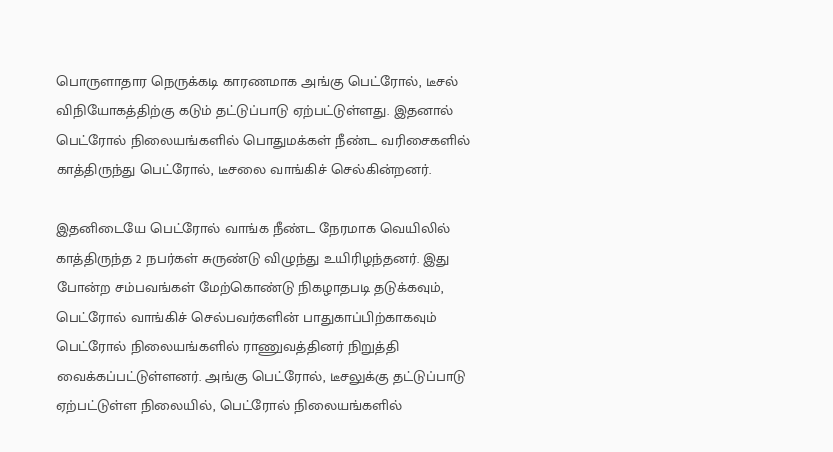பொருளாதார நெருக்கடி காரணமாக அங்கு பெட்ரோல், டீசல் விநியோகத்திற்கு கடும் தட்டுப்பாடு ஏற்பட்டுள்ளது. இதனால் பெட்ரோல் நிலையங்களில் பொதுமக்கள் நீண்ட வரிசைகளில் காத்திருந்து பெட்ரோல், டீசலை வாங்கிச் செல்கின்றனர்.

இதனிடையே பெட்ரோல் வாங்க நீண்ட நேரமாக வெயிலில் காத்திருந்த 2 நபர்கள் சுருண்டு விழுந்து உயிரிழந்தனர். இது போன்ற சம்பவங்கள் மேற்கொண்டு நிகழாதபடி தடுக்கவும், பெட்ரோல் வாங்கிச் செல்பவர்களின் பாதுகாப்பிற்காகவும் பெட்ரோல் நிலையங்களில் ராணுவத்தினர் நிறுத்தி வைக்கப்பட்டுள்ளனர். அங்கு பெட்ரோல், டீசலுக்கு தட்டுப்பாடு ஏற்பட்டுள்ள நிலையில், பெட்ரோல் நிலையங்களில்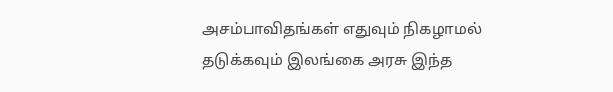அசம்பாவிதங்கள் எதுவும் நிகழாமல் தடுக்கவும் இலங்கை அரசு இந்த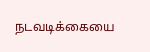நடவடிக்கையை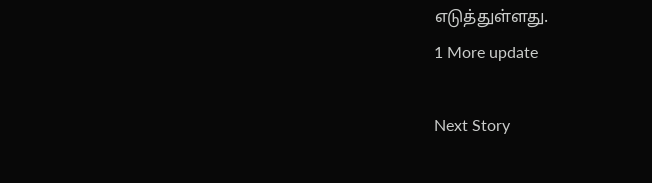எடுத்துள்ளது.
1 More update

Next Story